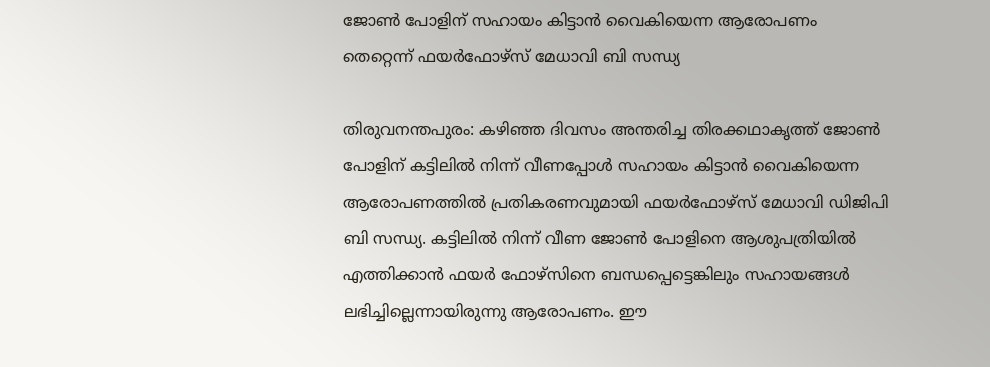ജോണ്‍ പോളിന് സഹായം കിട്ടാന്‍ വൈകിയെന്ന ആരോപണം തെറ്റെന്ന് ഫയര്‍ഫോഴ്‌സ് മേധാവി ബി സന്ധ്യ

തിരുവനന്തപുരം: കഴിഞ്ഞ ദിവസം അന്തരിച്ച തിരക്കഥാകൃത്ത് ജോണ്‍ പോളിന് കട്ടിലില്‍ നിന്ന് വീണപ്പോള്‍ സഹായം കിട്ടാന്‍ വൈകിയെന്ന ആരോപണത്തില്‍ പ്രതികരണവുമായി ഫയര്‍ഫോഴ്‌സ് മേധാവി ഡിജിപി ബി സന്ധ്യ. കട്ടിലില്‍ നിന്ന് വീണ ജോണ്‍ പോളിനെ ആശുപത്രിയില്‍ എത്തിക്കാന്‍ ഫയര്‍ ഫോഴ്‌സിനെ ബന്ധപ്പെട്ടെങ്കിലും സഹായങ്ങള്‍ ലഭിച്ചില്ലെന്നായിരുന്നു ആരോപണം. ഈ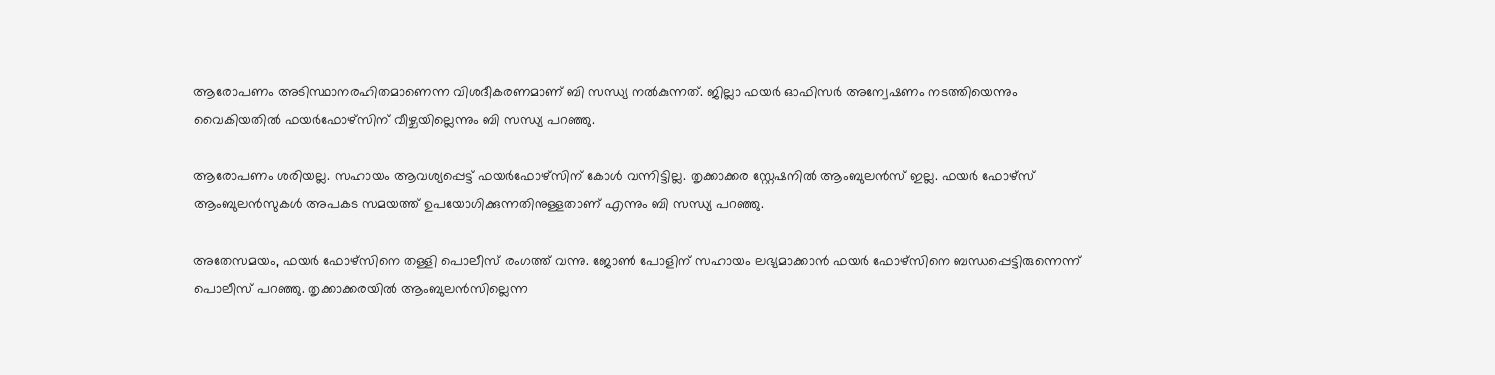ആരോപണം അടിസ്ഥാനരഹിതമാണെന്ന വിശദീകരണമാണ് ബി സന്ധ്യ നല്‍കുന്നത്. ജില്ലാ ഫയര്‍ ഓഫിസര്‍ അന്വേഷണം നടത്തിയെന്നും വൈകിയതില്‍ ഫയര്‍ഫോഴ്സിന് വീഴ്ചയില്ലെന്നും ബി സന്ധ്യ പറഞ്ഞു.

ആരോപണം ശരിയല്ല. സഹായം ആവശ്യപ്പെട്ട് ഫയര്‍ഫോഴ്‌സിന് കോള്‍ വന്നിട്ടില്ല. തൃക്കാക്കര സ്റ്റേഷനില്‍ ആംബുലന്‍സ് ഇല്ല. ഫയര്‍ ഫോഴ്സ് ആംബുലന്‍സുകള്‍ അപകട സമയത്ത് ഉപയോഗിക്കുന്നതിനുള്ളതാണ് എന്നും ബി സന്ധ്യ പറഞ്ഞു.

അതേസമയം, ഫയര്‍ ഫോഴ്സിനെ തള്ളി പൊലീസ് രംഗത്ത് വന്നു. ജോണ്‍ പോളിന് സഹായം ലഭ്യമാക്കാന്‍ ഫയര്‍ ഫോഴ്സിനെ ബന്ധപ്പെട്ടിരുന്നെന്ന് പൊലീസ് പറഞ്ഞു. തൃക്കാക്കരയില്‍ ആംബുലന്‍സില്ലെന്ന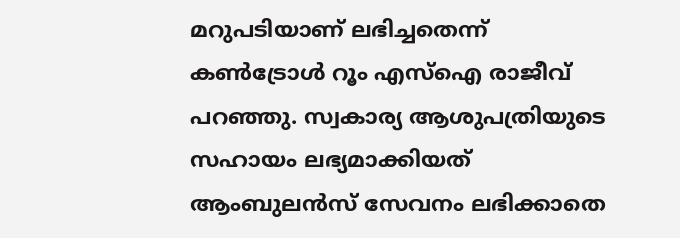മറുപടിയാണ് ലഭിച്ചതെന്ന് കണ്‍ട്രോള്‍ റൂം എസ്ഐ രാജീവ് പറഞ്ഞു. സ്വകാര്യ ആശുപത്രിയുടെ സഹായം ലഭ്യമാക്കിയത് ആംബുലന്‍സ് സേവനം ലഭിക്കാതെ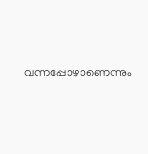വന്നപ്പോഴാണെന്നും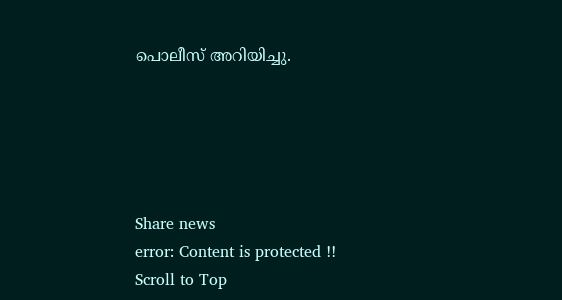പൊലീസ് അറിയിച്ചു.





Share news
error: Content is protected !!
Scroll to Top